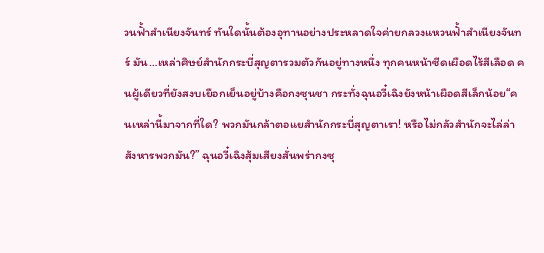วนฟั้าสำเนียงจันทร์ ทันใดนั้นต้องอุทานอย่างประหลาดใจค่ายกลวงแหวนฟั้าสำเนียงจันทร์ มัน…เหล่าศิษย์สำนักกระบี่สุญตารวมตัวกันอยู่ทางหนึ่ง ทุกคนหน้าซีดเผือดไร้สีเลือด คนผู้เดียวที่ยังสงบเยือกเย็นอยู่บ้างคือกงซุนชา กระทั่งฉุนอวี๋เฉิงยังหน้าเผือดสีเล็กน้อย“คนเหล่านี้มาจากที่ใด? พวกมันกล้าตอแยสำนักกระบี่สุญตาเรา! หรือไม่กลัวสำนักจะไล่ล่าสังหารพวกมัน?” ฉุนอวี๋เฉิงสุ้มเสียงสั่นพร่ากงซุ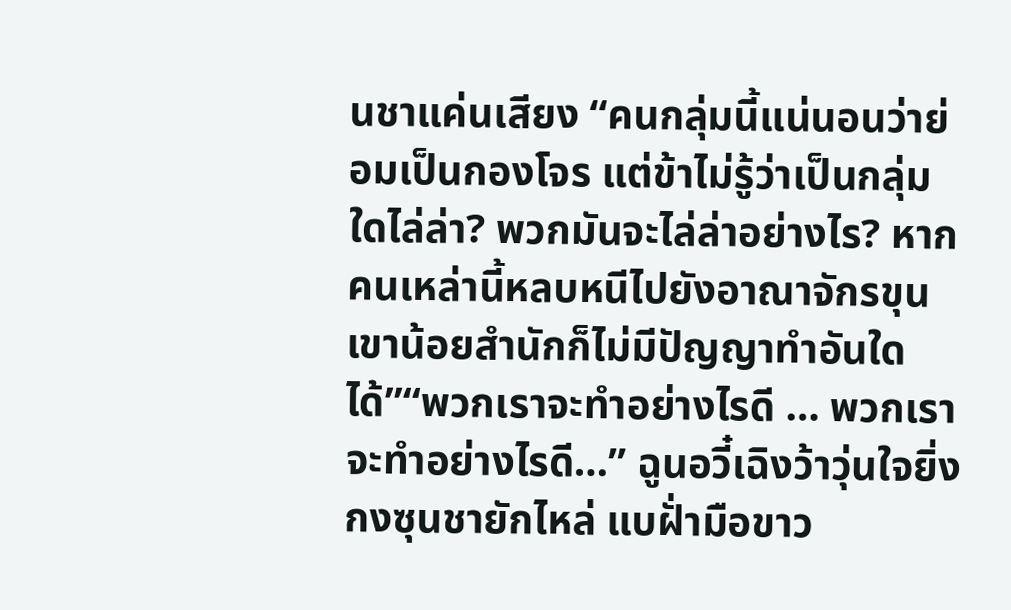นชาแค่นเสียง “คนกลุ่มนี้แน่นอนว่าย่อมเป็นกองโจร แต่ข้าไม่รู้ว่าเป็นกลุ่มใดไล่ล่า? พวกมันจะไล่ล่าอย่างไร? หากคนเหล่านี้หลบหนีไปยังอาณาจักรขุนเขาน้อยสำนักก็ไม่มีปัญญาทำอันใดได้”“พวกเราจะทำอย่างไรดี … พวกเราจะทำอย่างไรดี…” ฉูนอวี๋เฉิงว้าวุ่นใจยิ่งกงซุนชายักไหล่ แบฝั่ามือขาว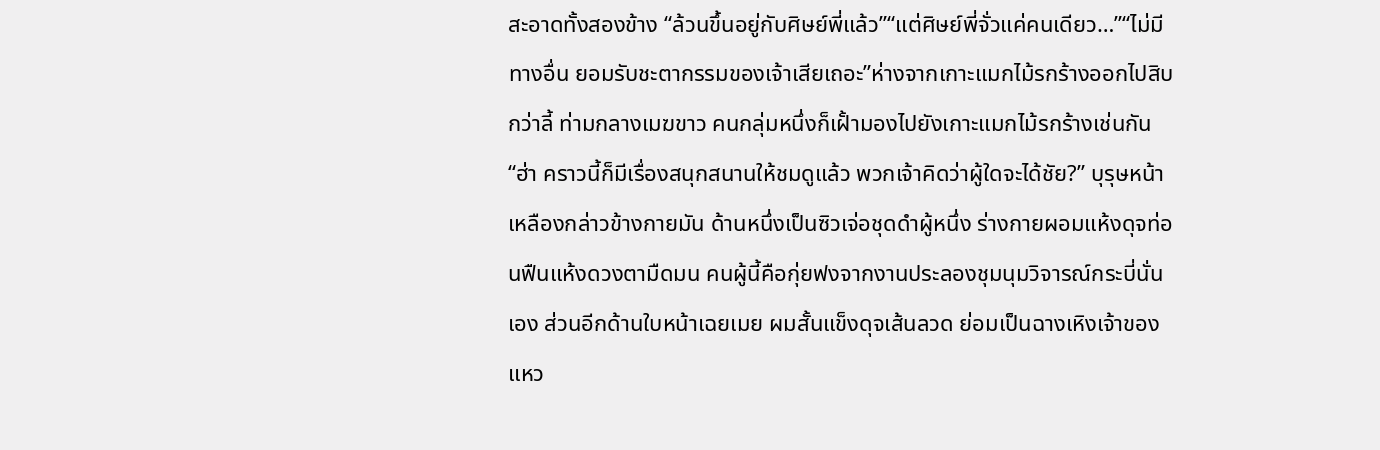สะอาดทั้งสองข้าง “ล้วนขึ้นอยู่กับศิษย์พี่แล้ว”“แต่ศิษย์พี่จั่วแค่คนเดียว…”“ไม่มีทางอื่น ยอมรับชะตากรรมของเจ้าเสียเถอะ”ห่างจากเกาะแมกไม้รกร้างออกไปสิบกว่าลี้ ท่ามกลางเมฆขาว คนกลุ่มหนึ่งก็เฝั้ามองไปยังเกาะแมกไม้รกร้างเช่นกัน“ฮ่า คราวนี้ก็มีเรื่องสนุกสนานให้ชมดูแล้ว พวกเจ้าคิดว่าผู้ใดจะได้ชัย?” บุรุษหน้าเหลืองกล่าวข้างกายมัน ด้านหนึ่งเป็นซิวเจ่อชุดดำผู้หนึ่ง ร่างกายผอมแห้งดุจท่อนฟืนแห้งดวงตามืดมน คนผู้นี้คือกุ่ยฟงจากงานประลองชุมนุมวิจารณ์กระบี่นั่นเอง ส่วนอีกด้านใบหน้าเฉยเมย ผมสั้นแข็งดุจเส้นลวด ย่อมเป็นฉางเหิงเจ้าของแหว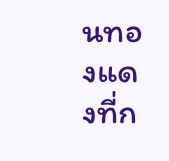นทองแดงที่ก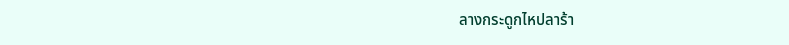ลางกระดูกไหปลาร้า